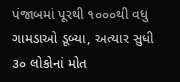પંજાબમાં પૂરથી ૧૦૦૦થી વધુ ગામડાઓ ડૂબ્યા, અત્યાર સુધી ૩૦ લોકોનાં મોત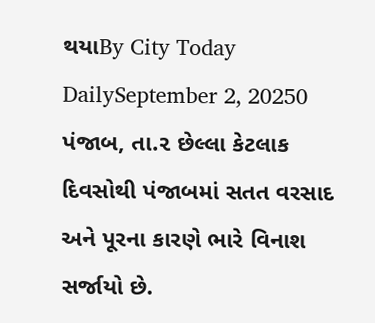થયાBy City Today DailySeptember 2, 20250 પંજાબ, તા.૨ છેલ્લા કેટલાક દિવસોથી પંજાબમાં સતત વરસાદ અને પૂરના કારણે ભારે વિનાશ સર્જાયો છે.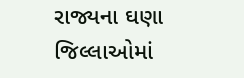રાજ્યના ઘણા જિલ્લાઓમાં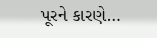પૂરને કારણે…